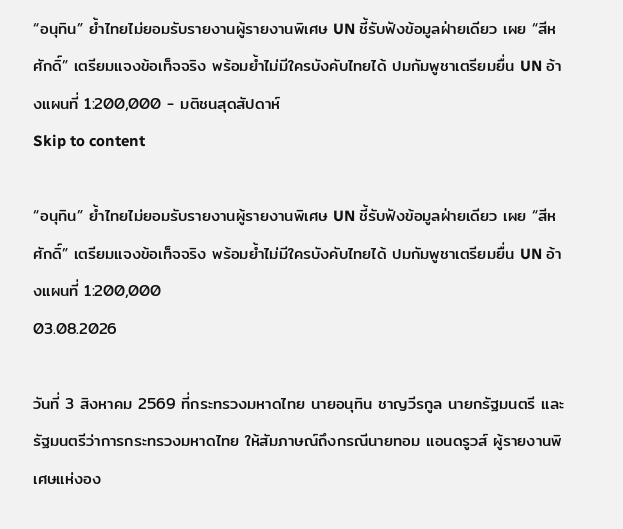“อนุทิน” ย้ำไทยไม่ยอมรับรายงานผู้รายงานพิเศษ UN ชี้รับฟังข้อมูลฝ่ายเดียว เผย “สีหศักดิ์” เตรียมแจงข้อเท็จจริง พร้อมย้ำไม่มีใครบังคับไทยได้ ปมกัมพูชาเตรียมยื่น UN อ้างแผนที่ 1:200,000 - มติชนสุดสัปดาห์
Skip to content

“อนุทิน” ย้ำไทยไม่ยอมรับรายงานผู้รายงานพิเศษ UN ชี้รับฟังข้อมูลฝ่ายเดียว เผย “สีหศักดิ์” เตรียมแจงข้อเท็จจริง พร้อมย้ำไม่มีใครบังคับไทยได้ ปมกัมพูชาเตรียมยื่น UN อ้างแผนที่ 1:200,000
03.08.2026

วันที่ 3 สิงหาคม 2569 ที่กระทรวงมหาดไทย นายอนุทิน ชาญวีรกูล นายกรัฐมนตรี และรัฐมนตรีว่าการกระทรวงมหาดไทย ให้สัมภาษณ์ถึงกรณีนายทอม แอนดรูวส์ ผู้รายงานพิเศษแห่งอง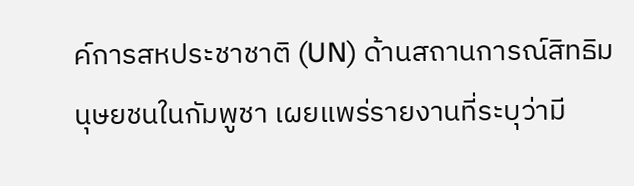ค์การสหประชาชาติ (UN) ด้านสถานการณ์สิทธิมนุษยชนในกัมพูชา เผยแพร่รายงานที่ระบุว่ามี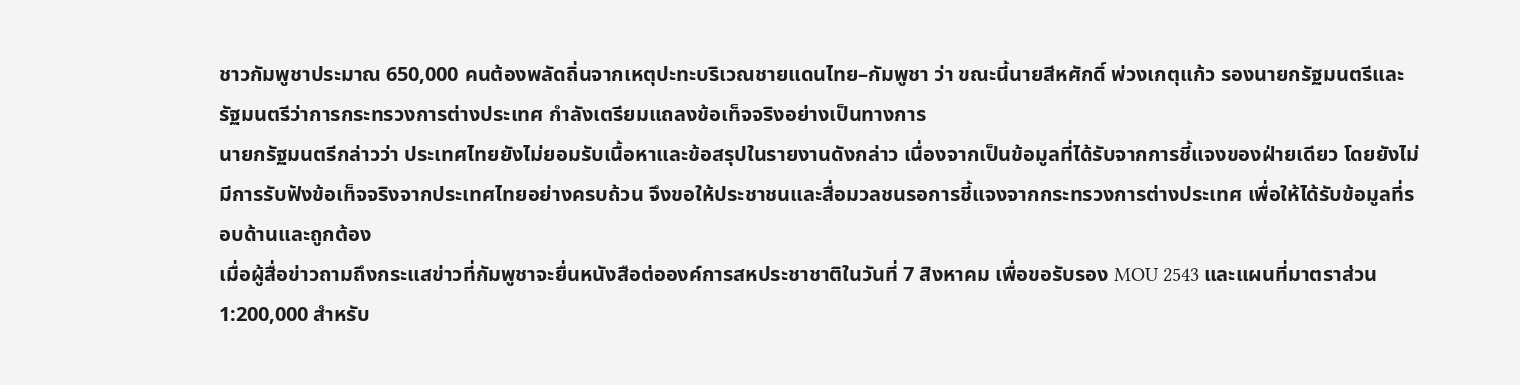ชาวกัมพูชาประมาณ 650,000 คนต้องพลัดถิ่นจากเหตุปะทะบริเวณชายแดนไทย–กัมพูชา ว่า ขณะนี้นายสีหศักดิ์ พ่วงเกตุแก้ว รองนายกรัฐมนตรีและรัฐมนตรีว่าการกระทรวงการต่างประเทศ กำลังเตรียมแถลงข้อเท็จจริงอย่างเป็นทางการ
นายกรัฐมนตรีกล่าวว่า ประเทศไทยยังไม่ยอมรับเนื้อหาและข้อสรุปในรายงานดังกล่าว เนื่องจากเป็นข้อมูลที่ได้รับจากการชี้แจงของฝ่ายเดียว โดยยังไม่มีการรับฟังข้อเท็จจริงจากประเทศไทยอย่างครบถ้วน จึงขอให้ประชาชนและสื่อมวลชนรอการชี้แจงจากกระทรวงการต่างประเทศ เพื่อให้ได้รับข้อมูลที่รอบด้านและถูกต้อง
เมื่อผู้สื่อข่าวถามถึงกระแสข่าวที่กัมพูชาจะยื่นหนังสือต่อองค์การสหประชาชาติในวันที่ 7 สิงหาคม เพื่อขอรับรอง MOU 2543 และแผนที่มาตราส่วน 1:200,000 สำหรับ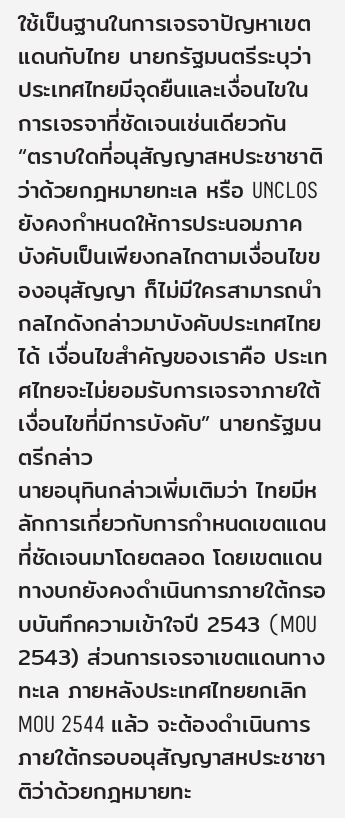ใช้เป็นฐานในการเจรจาปัญหาเขตแดนกับไทย นายกรัฐมนตรีระบุว่า ประเทศไทยมีจุดยืนและเงื่อนไขในการเจรจาที่ชัดเจนเช่นเดียวกัน
“ตราบใดที่อนุสัญญาสหประชาชาติว่าด้วยกฎหมายทะเล หรือ UNCLOS ยังคงกำหนดให้การประนอมภาคบังคับเป็นเพียงกลไกตามเงื่อนไขของอนุสัญญา ก็ไม่มีใครสามารถนำกลไกดังกล่าวมาบังคับประเทศไทยได้ เงื่อนไขสำคัญของเราคือ ประเทศไทยจะไม่ยอมรับการเจรจาภายใต้เงื่อนไขที่มีการบังคับ” นายกรัฐมนตรีกล่าว
นายอนุทินกล่าวเพิ่มเติมว่า ไทยมีหลักการเกี่ยวกับการกำหนดเขตแดนที่ชัดเจนมาโดยตลอด โดยเขตแดนทางบกยังคงดำเนินการภายใต้กรอบบันทึกความเข้าใจปี 2543 (MOU 2543) ส่วนการเจรจาเขตแดนทางทะเล ภายหลังประเทศไทยยกเลิก MOU 2544 แล้ว จะต้องดำเนินการภายใต้กรอบอนุสัญญาสหประชาชาติว่าด้วยกฎหมายทะ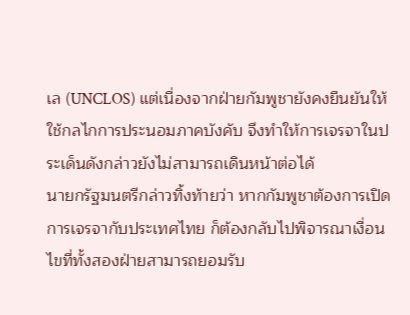เล (UNCLOS) แต่เนื่องจากฝ่ายกัมพูชายังคงยืนยันให้ใช้กลไกการประนอมภาคบังคับ จึงทำให้การเจรจาในประเด็นดังกล่าวยังไม่สามารถเดินหน้าต่อได้
นายกรัฐมนตรีกล่าวทิ้งท้ายว่า หากกัมพูชาต้องการเปิดการเจรจากับประเทศไทย ก็ต้องกลับไปพิจารณาเงื่อนไขที่ทั้งสองฝ่ายสามารถยอมรับ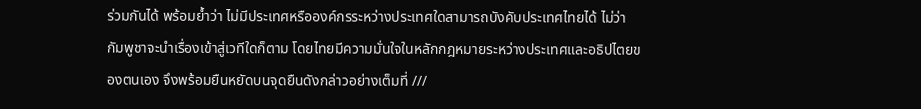ร่วมกันได้ พร้อมย้ำว่า ไม่มีประเทศหรือองค์กรระหว่างประเทศใดสามารถบังคับประเทศไทยได้ ไม่ว่ากัมพูชาจะนำเรื่องเข้าสู่เวทีใดก็ตาม โดยไทยมีความมั่นใจในหลักกฎหมายระหว่างประเทศและอธิปไตยของตนเอง จึงพร้อมยืนหยัดบนจุดยืนดังกล่าวอย่างเต็มที่ ///